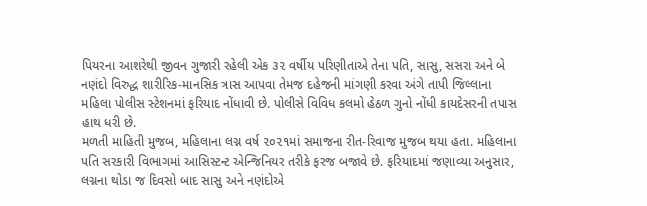પિયરના આશરેથી જીવન ગુજારી રહેલી એક ૩૨ વર્ષીય પરિણીતાએ તેના પતિ, સાસુ, સસરા અને બે નણંદો વિરુદ્ધ શારીરિક-માનસિક ત્રાસ આપવા તેમજ દહેજની માંગણી કરવા અંગે તાપી જિલ્લાના મહિલા પોલીસ સ્ટેશનમાં ફરિયાદ નોંધાવી છે. પોલીસે વિવિધ કલમો હેઠળ ગુનો નોંધી કાયદેસરની તપાસ હાથ ધરી છે.
મળતી માહિતી મુજબ, મહિલાના લગ્ન વર્ષ ૨૦૨૧માં સમાજના રીત-રિવાજ મુજબ થયા હતા. મહિલાના પતિ સરકારી વિભાગમાં આસિસ્ટન્ટ એન્જિનિયર તરીકે ફરજ બજાવે છે. ફરિયાદમાં જણાવ્યા અનુસાર, લગ્નના થોડા જ દિવસો બાદ સાસુ અને નણંદોએ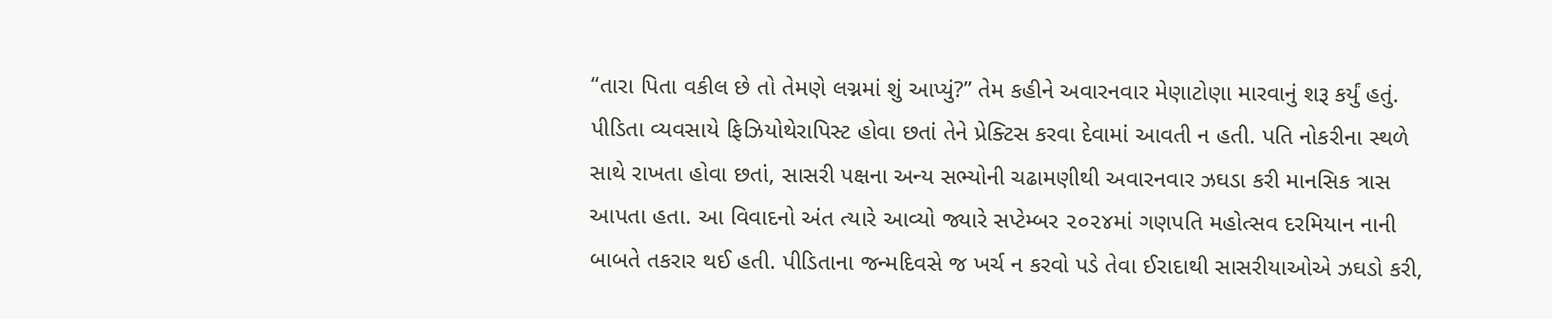“તારા પિતા વકીલ છે તો તેમણે લગ્નમાં શું આપ્યું?” તેમ કહીને અવારનવાર મેણાટોણા મારવાનું શરૂ કર્યું હતું. પીડિતા વ્યવસાયે ફિઝિયોથેરાપિસ્ટ હોવા છતાં તેને પ્રેક્ટિસ કરવા દેવામાં આવતી ન હતી. પતિ નોકરીના સ્થળે સાથે રાખતા હોવા છતાં, સાસરી પક્ષના અન્ય સભ્યોની ચઢામણીથી અવારનવાર ઝઘડા કરી માનસિક ત્રાસ આપતા હતા. આ વિવાદનો અંત ત્યારે આવ્યો જ્યારે સપ્ટેમ્બર ૨૦૨૪માં ગણપતિ મહોત્સવ દરમિયાન નાની બાબતે તકરાર થઈ હતી. પીડિતાના જન્મદિવસે જ ખર્ચ ન કરવો પડે તેવા ઈરાદાથી સાસરીયાઓએ ઝઘડો કરી,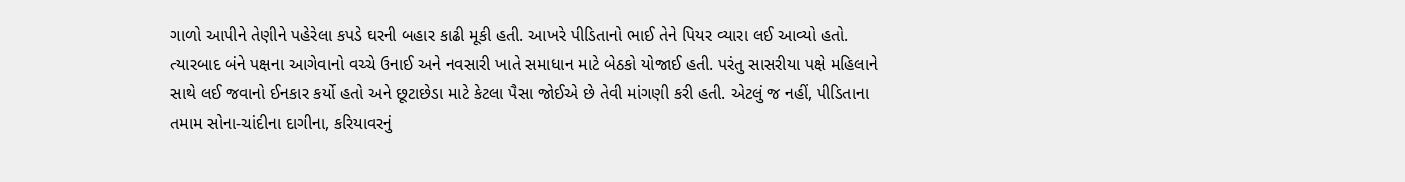ગાળો આપીને તેણીને પહેરેલા કપડે ઘરની બહાર કાઢી મૂકી હતી. આખરે પીડિતાનો ભાઈ તેને પિયર વ્યારા લઈ આવ્યો હતો.
ત્યારબાદ બંને પક્ષના આગેવાનો વચ્ચે ઉનાઈ અને નવસારી ખાતે સમાધાન માટે બેઠકો યોજાઈ હતી. પરંતુ સાસરીયા પક્ષે મહિલાને સાથે લઈ જવાનો ઈનકાર કર્યો હતો અને છૂટાછેડા માટે કેટલા પૈસા જોઈએ છે તેવી માંગણી કરી હતી. એટલું જ નહીં, પીડિતાના તમામ સોના-ચાંદીના દાગીના, કરિયાવરનું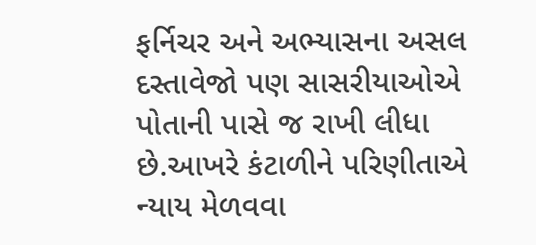ફર્નિચર અને અભ્યાસના અસલ દસ્તાવેજો પણ સાસરીયાઓએ પોતાની પાસે જ રાખી લીધા છે.આખરે કંટાળીને પરિણીતાએ ન્યાય મેળવવા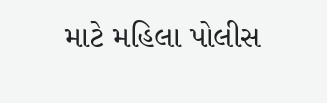માટે મહિલા પોલીસ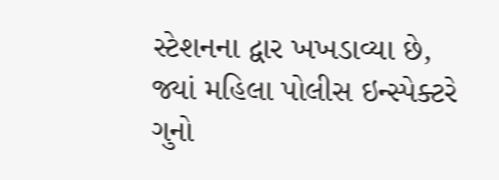સ્ટેશનના દ્વાર ખખડાવ્યા છે, જ્યાં મહિલા પોલીસ ઇન્સ્પેક્ટરે ગુનો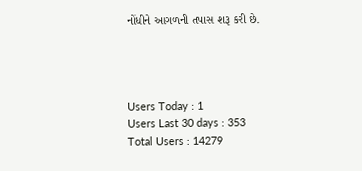નોંધીને આગળની તપાસ શરૂ કરી છે.




Users Today : 1
Users Last 30 days : 353
Total Users : 14279